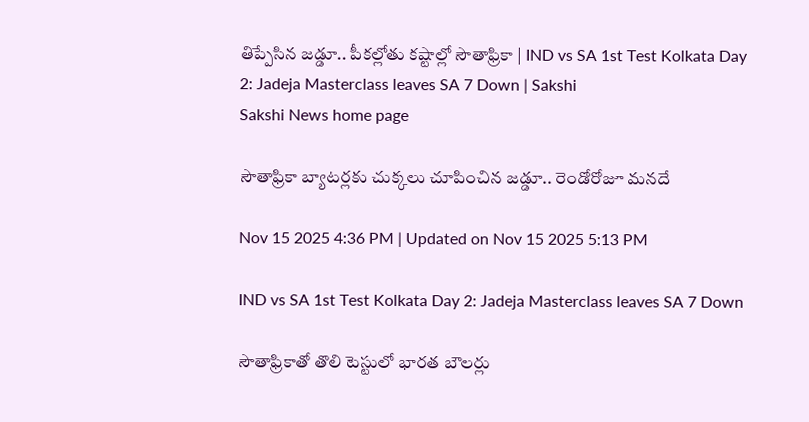తిప్పేసిన జడ్డూ.. పీకల్లోతు కష్టాల్లో సౌతాఫ్రికా | IND vs SA 1st Test Kolkata Day 2: Jadeja Masterclass leaves SA 7 Down | Sakshi
Sakshi News home page

సౌతాఫ్రికా బ్యాటర్లకు చుక్కలు చూపించిన జడ్డూ.. రెండోరోజూ మనదే

Nov 15 2025 4:36 PM | Updated on Nov 15 2025 5:13 PM

IND vs SA 1st Test Kolkata Day 2: Jadeja Masterclass leaves SA 7 Down

సౌతాఫ్రికాతో తొలి టెస్టులో భారత బౌలర్లు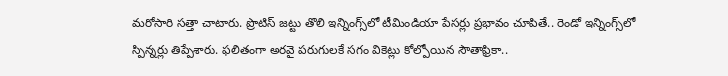మరోసారి సత్తా చాటారు. ప్రొటిస్‌ జట్టు తొలి ఇన్నింగ్స్‌లో టీమిండియా పేసర్లు ప్రభావం చూపితే.. రెండో ఇన్నింగ్స్‌లో స్పిన్నర్లు తిప్పేశారు. ఫలితంగా అరవై పరుగులకే సగం వికెట్లు కోల్పోయిన సౌతాఫ్రికా..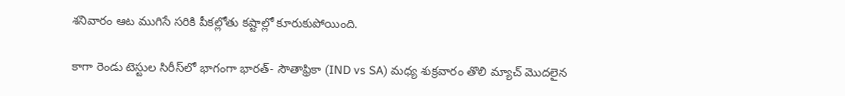శనివారం ఆట ముగిసే సరికి పీకల్లోతు కష్టాల్లో కూరుకుపోయింది.

కాగా రెండు టెస్టుల సిరీస్‌లో భాగంగా భారత్‌- సౌతాఫ్రికా (IND vs SA) మధ్య శుక్రవారం తొలి మ్యాచ్‌ మొదలైన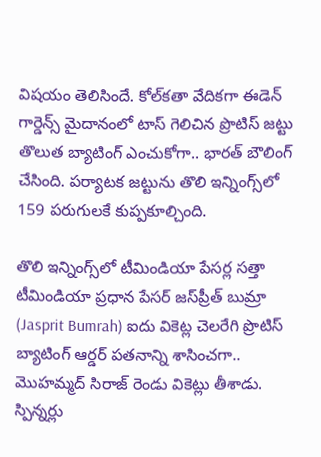విషయం తెలిసిందే. కోల్‌కతా వేదికగా ఈడెన్‌ గార్డెన్స్‌ మైదానంలో టాస్‌ గెలిచిన ప్రొటిస్‌ జట్టు తొలుత బ్యాటింగ్‌ ఎంచుకోగా.. భారత్‌ బౌలింగ్‌ చేసింది. పర్యాటక జట్టును తొలి ఇన్నింగ్స్‌లో 159 పరుగులకే కుప్పకూల్చింది.

తొలి ఇన్నింగ్స్‌లో టీమిండియా పేసర్ల సత్తా
టీమిండియా ప్రధాన పేసర్‌ జస్‌ప్రీత్‌ బుమ్రా (Jasprit Bumrah) ఐదు వికెట్ల చెలరేగి ప్రొటిస్‌ బ్యాటింగ్‌ ఆర్డర్‌ పతనాన్ని శాసించగా.. మొహమ్మద్‌ సిరాజ్‌ రెండు వికెట్లు తీశాడు. స్పిన్నర్లు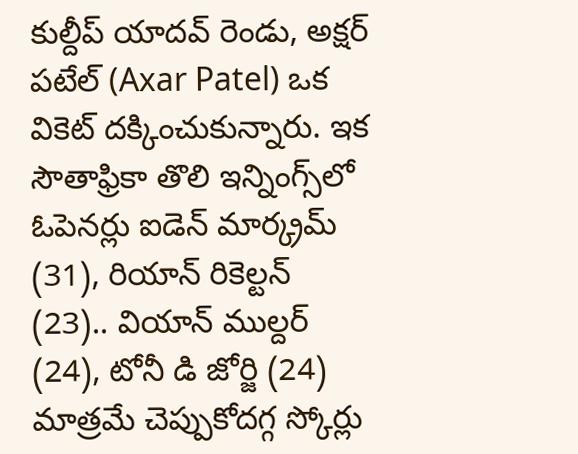కుల్దీప్‌ యాదవ్‌ రెండు, అక్షర్‌ పటేల్‌ (Axar Patel) ఒక వికెట్‌ దక్కించుకున్నారు. ఇక సౌతాఫ్రికా తొలి ఇన్నింగ్స్‌లో ఓపెనర్లు ఐడెన్‌ మార్క్రమ్‌ (31), రియాన్‌ రికెల్టన్‌ (23).. వియాన్‌ ముల్దర్‌ (24), టోనీ డి జోర్జి (24) మాత్రమే చెప్పుకోదగ్గ స్కోర్లు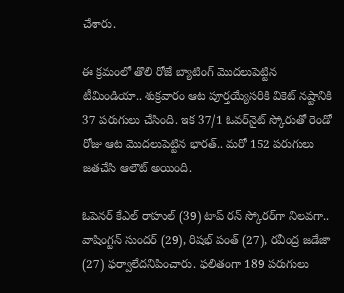చేశారు.

ఈ క్రమంలో తొలి రోజే బ్యాటింగ్‌ మొదలుపెట్టిన టీమిండియా.. శుక్రవారం ఆట పూర్తయ్యేసరికి వికెట్‌ నష్టానికి 37 పరుగులు చేసింది. ఇక 37/1 ఓవర్‌నైట్‌ స్కోరుతో రెండో రోజు ఆట మొదలుపెట్టిన భారత్‌.. మరో 152 పరుగులు జతచేసి ఆలౌట్‌ అయింది.

ఓపెనర్‌ కేఎల్‌ రాహుల్‌ (39) టాప్‌ రన్‌ స్కోరర్‌గా నిలవగా.. వాషింగ్టన్‌ సుందర్‌ (29), రిషభ్‌ పంత్‌ (27), రవీంద్ర జడేజా (27) ఫర్వాలేదనిపించారు. ఫలితంగా 189 పరుగులు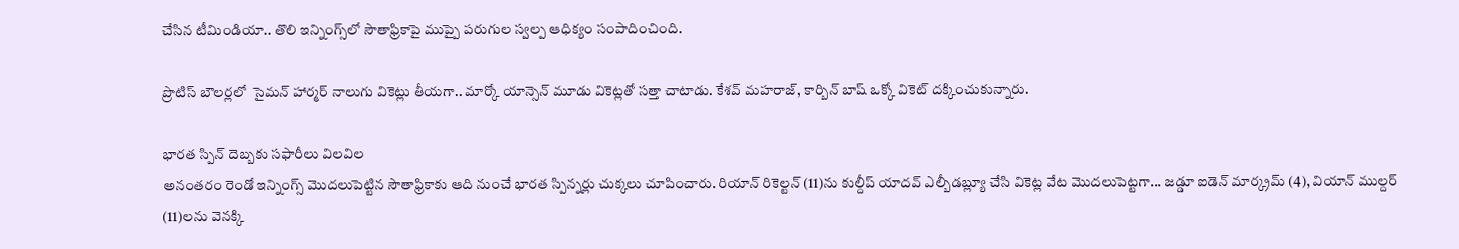చేసిన టీమిండియా.. తొలి ఇన్నింగ్స్‌లో సౌతాఫ్రికాపై ముప్పై పరుగుల స్వల్ప ఆధిక్యం సంపాదించింది.

ప్రొటిస్‌ బౌలర్లలో  సైమన్‌ హార్మర్‌ నాలుగు వికెట్లు తీయగా.. మార్కో యాన్సెన్‌ మూడు వికెట్లతో సత్తా చాటాడు. కేశవ్‌ మహరాజ్‌, కార్బిన్‌ బాష్‌ ఒక్కో వికెట్‌ దక్కించుకున్నారు.

భారత స్పిన్‌ దెబ్బకు సఫారీలు విలవిల
అనంతరం రెండో ఇన్నింగ్స్‌ మొదలుపెట్టిన సౌతాఫ్రికాకు ఆది నుంచే భారత స్పిన్నర్లు చుక్కలు చూపించారు. రియాన్‌ రికెల్టన్‌ (11)ను కుల్దీప్‌ యాదవ్‌ ఎల్బీడబ్ల్యూ చేసి వికెట్ల వేట మొదలుపెట్టగా... జడ్డూ ఐడెన్‌ మార్క్రమ్‌ (4), వియాన్‌ ముల్దర్‌ (11)లను వెనక్కి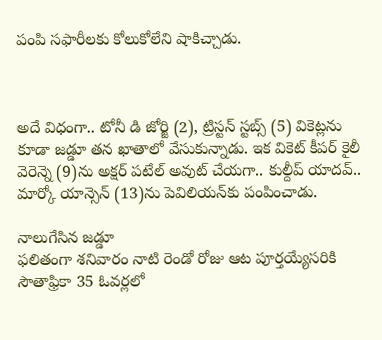పంపి సఫారీలకు కోలుకోలేని షాకిచ్చాడు.



అదే విధంగా.. టోనీ డి జోర్జి (2), ట్రిస్టన్‌ స్టబ్స్‌ (5) వికెట్లను కూడా జడ్డూ తన ఖాతాలో వేసుకున్నాడు. ఇక వికెట్‌ కీపర్‌ కైలీ వెరెన్నె (9)ను అక్షర్‌ పటేల్‌ అవుట్‌ చేయగా.. కుల్దీప్‌ యాదవ్‌.. మార్కో యాన్సెన్‌ (13)ను పెవిలియన్‌కు పంపించాడు.

నాలుగేసిన జడ్డూ
ఫలితంగా శనివారం నాటి రెండో రోజు ఆట పూర్తయ్యేసరికి సౌతాఫ్రికా 35 ఓవర్లలో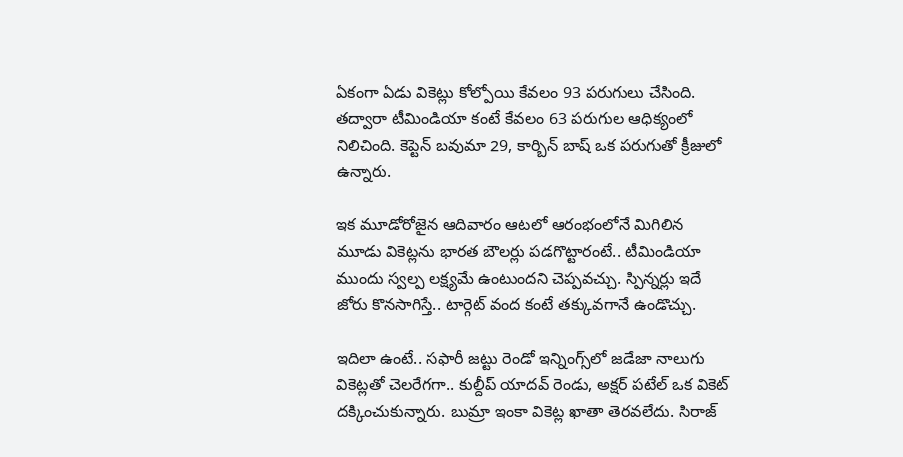ఏకంగా ఏడు వికెట్లు కోల్పోయి కేవలం 93 పరుగులు చేసింది. తద్వారా టీమిండియా కంటే కేవలం 63 పరుగుల ఆధిక్యంలో నిలిచింది. కెప్టెన్‌ బవుమా 29, కార్బిన్‌ బాష్‌ ఒక పరుగుతో క్రీజులో ఉన్నారు.

ఇక మూడోరోజైన ఆదివారం ఆటలో ఆరంభంలోనే మిగిలిన మూడు వికెట్లను భారత బౌలర్లు పడగొట్టారంటే.. టీమిండియా ముందు స్వల్ప లక్ష్యమే ఉంటుందని చెప్పవచ్చు. స్పిన్నర్లు ఇదే జోరు కొనసాగిస్తే.. టార్గెట్‌ వంద కంటే తక్కువగానే ఉండొచ్చు.

ఇదిలా ఉంటే.. సఫారీ జట్టు రెండో ఇన్నింగ్స్‌లో జడేజా నాలుగు వికెట్లతో చెలరేగగా.. కుల్దీప్‌ యాదవ్‌ రెండు, అక్షర్‌ పటేల్‌ ఒక వికెట్‌ దక్కించుకున్నారు. బుమ్రా ఇంకా వికెట్ల ఖాతా తెరవలేదు. సిరాజ్‌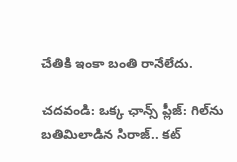చేతికి ఇంకా బంతి రానేలేదు.

చదవండి: ఒక్క ఛాన్స్‌ ప్లీజ్‌: గిల్‌ను బతిమిలాడిన సిరాజ్‌.. కట్‌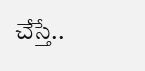చేస్తే..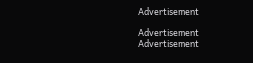Advertisement

Advertisement
Advertisement